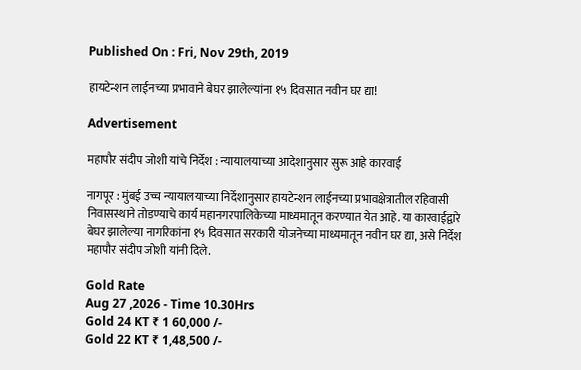Published On : Fri, Nov 29th, 2019

हायटेन्शन लाईनच्या प्रभावाने बेघर झालेल्यांना १५ दिवसात नवीन घर द्या!

Advertisement

महापौर संदीप जोशी यांचे निर्देश : न्यायालयाच्या आदेशानुसार सुरू आहे कारवाई

नागपूर : मुंबई उच्च न्यायालयाच्या निर्देशानुसार हायटेन्शन लाईनच्या प्रभावक्षेत्रातील रहिवासी निवासस्थाने तोडण्याचे कार्य महानगरपालिकेच्या माध्यमातून करण्यात येत आहे. या कारवाईद्वारे बेघर झालेल्या नागरिकांना १५ दिवसात सरकारी योजनेच्या माध्यमातून नवीन घर द्या, असे निर्देश महापौर संदीप जोशी यांनी दिले.

Gold Rate
Aug 27 ,2026 - Time 10.30Hrs
Gold 24 KT ₹ 1 60,000 /-
Gold 22 KT ₹ 1,48,500 /-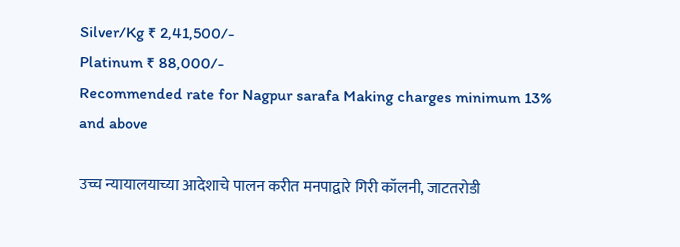Silver/Kg ₹ 2,41,500/-
Platinum ₹ 88,000/-
Recommended rate for Nagpur sarafa Making charges minimum 13% and above

उच्च न्यायालयाच्या आदेशाचे पालन करीत मनपाद्वारे गिरी कॉलनी, जाटतरोडी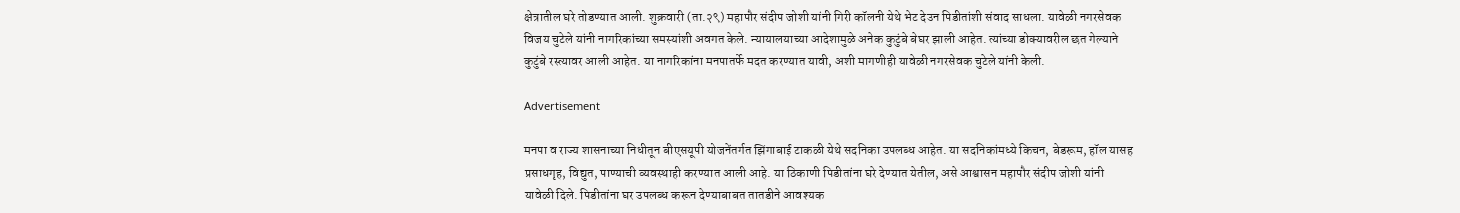क्षेत्रातील घरे तोडण्यात आली. शुक्रवारी (ता.२९) महापौर संदीप जोशी यांनी गिरी कॉलनी येथे भेट देउन पिडीतांशी संवाद साधला. यावेळी नगरसेवक विजय चुटेले यांनी नागरिकांच्या समस्यांशी अवगत केले. न्यायालयाच्या आदेशामुळे अनेक कुटुंबे बेघर झाली आहेत. त्यांच्या डोक्यावरील छत गेल्याने कुटुंबे रस्त्यावर आली आहेत. या नागरिकांना मनपातर्फे मदत करण्यात यावी, अशी मागणीही यावेळी नगरसेवक चुटेले यांनी केली.

Advertisement

मनपा व राज्य शासनाच्या निधीतून बीएसयूपी योजनेंतर्गत झिंगाबाई टाकळी येथे सदनिका उपलब्ध आहेत. या सदनिकांमध्ये किचन, बेडरूम, हॉल यासह प्रसाधगृह, विद्युत, पाण्याची व्यवस्थाही करण्यात आली आहे. या ठिकाणी पिडीतांना घरे देण्यात येतील, असे आश्वासन महापौर संदीप जोशी यांनी यावेळी दिले. पिडीतांना घर उपलब्ध करून देण्याबाबत तातडीने आवश्यक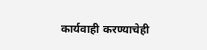कार्यवाही करण्याचेही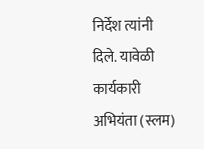निर्देश त्यांनी दिले. यावेळी कार्यकारी अभियंता (स्लम)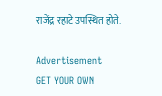राजेंद्र रहाटे उपस्थित होते.

Advertisement
GET YOUR OWN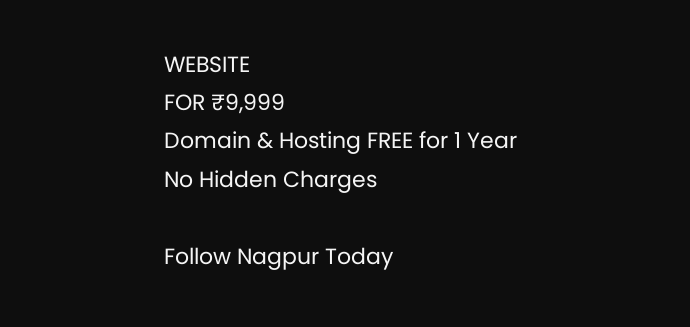WEBSITE
FOR ₹9,999
Domain & Hosting FREE for 1 Year
No Hidden Charges

Follow Nagpur Today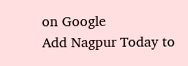on Google
Add Nagpur Today to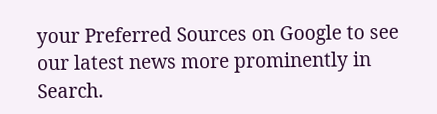your Preferred Sources on Google to see our latest news more prominently in Search.